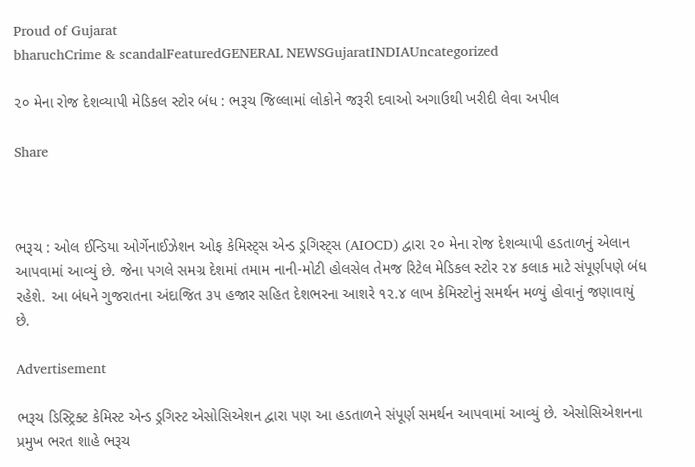Proud of Gujarat
bharuchCrime & scandalFeaturedGENERAL NEWSGujaratINDIAUncategorized

૨૦ મેના રોજ દેશવ્યાપી મેડિકલ સ્ટોર બંધ : ભરૂચ જિલ્લામાં લોકોને જરૂરી દવાઓ અગાઉથી ખરીદી લેવા અપીલ

Share



ભરૂચ : ઓલ ઈન્ડિયા ઓર્ગેનાઈઝેશન ઓફ કેમિસ્ટ્સ એન્ડ ડ્રગિસ્ટ્સ (AIOCD) દ્વારા ૨૦ મેના રોજ દેશવ્યાપી હડતાળનું એલાન આપવામાં આવ્યું છે. જેના પગલે સમગ્ર દેશમાં તમામ નાની-મોટી હોલસેલ તેમજ રિટેલ મેડિકલ સ્ટોર ૨૪ કલાક માટે સંપૂર્ણપણે બંધ રહેશે. આ બંધને ગુજરાતના અંદાજિત ૩૫ હજાર સહિત દેશભરના આશરે ૧૨.૪ લાખ કેમિસ્ટોનું સમર્થન મળ્યું હોવાનું જણાવાયું છે.

Advertisement

ભરૂચ ડિસ્ટ્રિક્ટ કેમિસ્ટ એન્ડ ડ્રગિસ્ટ એસોસિએશન દ્વારા પણ આ હડતાળને સંપૂર્ણ સમર્થન આપવામાં આવ્યું છે. એસોસિએશનના પ્રમુખ ભરત શાહે ભરૂચ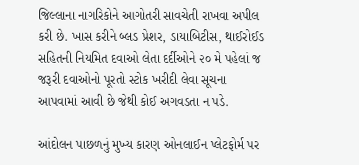જિલ્લાના નાગરિકોને આગોતરી સાવચેતી રાખવા અપીલ કરી છે. ખાસ કરીને બ્લડ પ્રેશર, ડાયાબિટીસ, થાઈરોઈડ સહિતની નિયમિત દવાઓ લેતા દર્દીઓને ૨૦ મે પહેલાં જ જરૂરી દવાઓનો પૂરતો સ્ટોક ખરીદી લેવા સૂચના આપવામાં આવી છે જેથી કોઈ અગવડતા ન પડે.

આંદોલન પાછળનું મુખ્ય કારણ ઓનલાઈન પ્લેટફોર્મ પર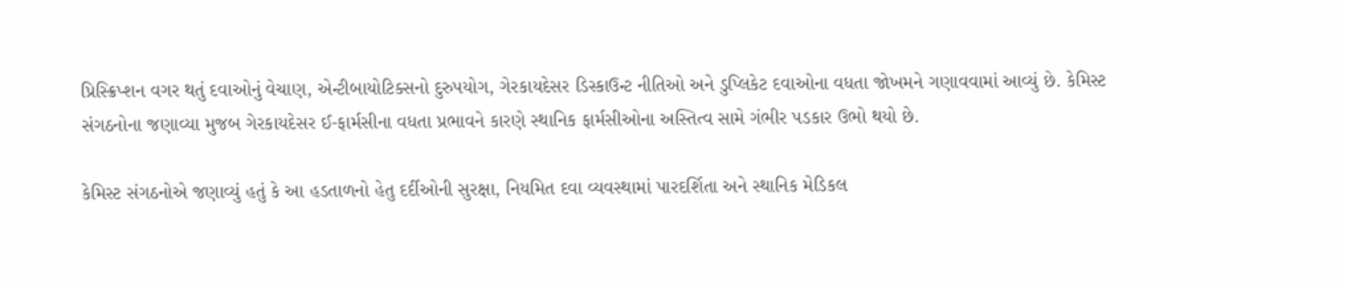પ્રિસ્ક્રિપ્શન વગર થતું દવાઓનું વેચાણ, એન્ટીબાયોટિક્સનો દુરુપયોગ, ગેરકાયદેસર ડિસ્કાઉન્ટ નીતિઓ અને ડુપ્લિકેટ દવાઓના વધતા જોખમને ગણાવવામાં આવ્યું છે. કેમિસ્ટ સંગઠનોના જણાવ્યા મુજબ ગેરકાયદેસર ઈ-ફાર્મસીના વધતા પ્રભાવને કારણે સ્થાનિક ફાર્મસીઓના અસ્તિત્વ સામે ગંભીર પડકાર ઉભો થયો છે.

કેમિસ્ટ સંગઠનોએ જણાવ્યું હતું કે આ હડતાળનો હેતુ દર્દીઓની સુરક્ષા, નિયમિત દવા વ્યવસ્થામાં પારદર્શિતા અને સ્થાનિક મેડિકલ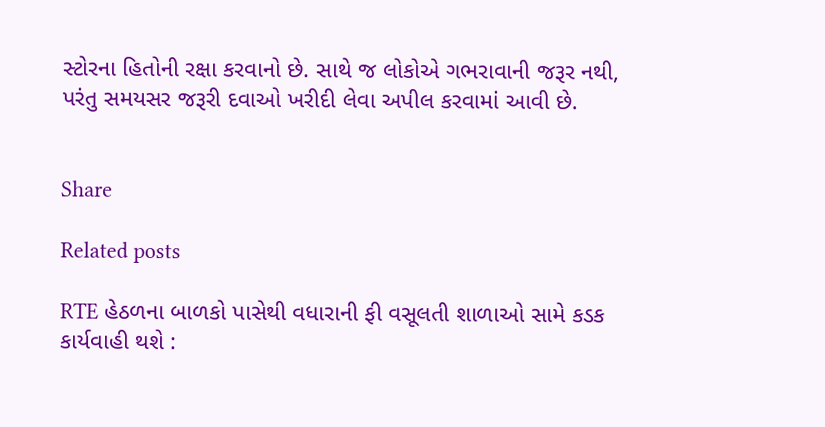સ્ટોરના હિતોની રક્ષા કરવાનો છે. સાથે જ લોકોએ ગભરાવાની જરૂર નથી, પરંતુ સમયસર જરૂરી દવાઓ ખરીદી લેવા અપીલ કરવામાં આવી છે.


Share

Related posts

RTE હેઠળના બાળકો પાસેથી વધારાની ફી વસૂલતી શાળાઓ સામે કડક કાર્યવાહી થશે :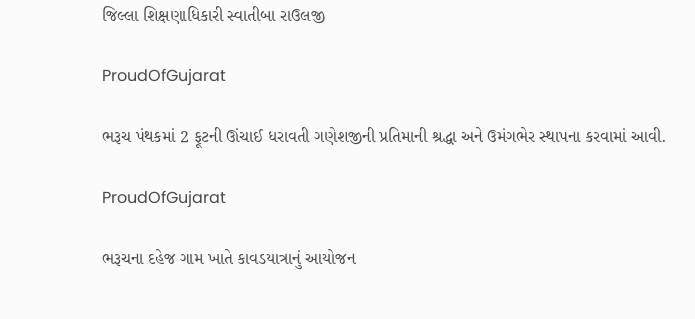જિલ્લા શિક્ષણાધિકારી સ્વાતીબા રાઉલજી

ProudOfGujarat

ભરૂચ પંથકમાં 2 ફૂટની ઊંચાઈ ધરાવતી ગણેશજીની પ્રતિમાની શ્રદ્ધા અને ઉમંગભેર સ્થાપના કરવામાં આવી.

ProudOfGujarat

ભરૂચના દહેજ ગામ ખાતે કાવડયાત્રાનું આયોજન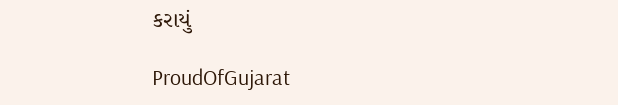કરાયું

ProudOfGujarat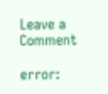Leave a Comment

error: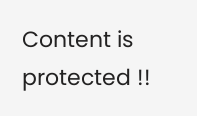Content is protected !!